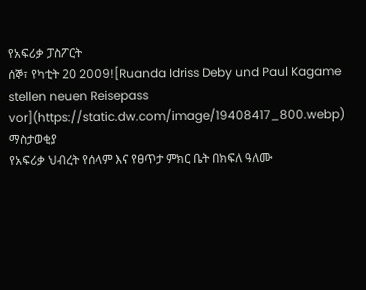የአፍሪቃ ፓስፖርት
ሰኞ፣ የካቲት 20 2009![Ruanda Idriss Deby und Paul Kagame stellen neuen Reisepass vor](https://static.dw.com/image/19408417_800.webp)
ማስታወቂያ
የአፍሪቃ ህብረት የሰላም እና የፀጥታ ምክር ቤት በክፍለ ዓለሙ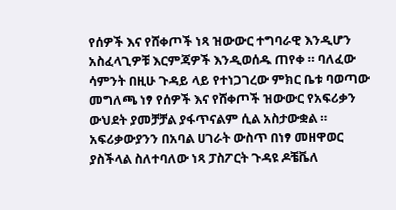የሰዎች እና የሸቀጦች ነጻ ዝውውር ተግባራዊ እንዲሆን አስፈላጊዎቹ እርምጃዎች እንዲወሰዱ ጠየቀ ። ባለፈው ሳምንት በዚሁ ጉዳይ ላይ የተነጋገረው ምክር ቤቱ ባወጣው መግለጫ ነፃ የሰዎች እና የሸቀጦች ዝውውር የአፍሪቃን ውህደት ያመቻቻል ያፋጥናልም ሲል አስታውቋል ። አፍሪቃውያንን በአባል ሀገራት ውስጥ በነፃ መዘዋወር ያስችላል ስለተባለው ነጻ ፓስፖርት ጉዳዩ ዶቼቬለ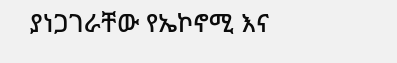ያነጋገራቸው የኤኮኖሚ እና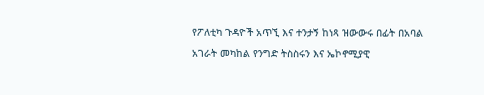የፖለቲካ ጉዳዮች አጥኚ እና ተንታኝ ከነጻ ዝውውሩ በፊት በአባል አገራት መካከል የንግድ ትስስሩን እና ኤኮኖሚያዊ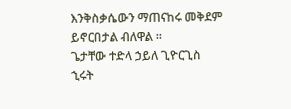እንቅስቃሴውን ማጠናከሩ መቅደም ይኖርበታል ብለዋል ።
ጌታቸው ተድላ ኃይለ ጊዮርጊስ
ኂሩት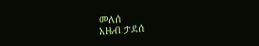መለሰ
አዜብ ታደሰ